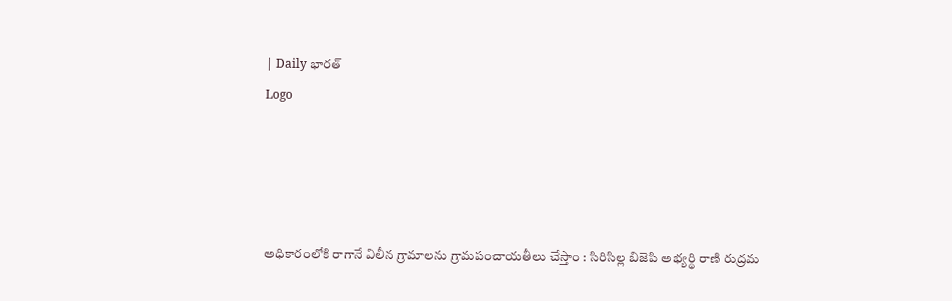| Daily భారత్
Logo




అధికారంలోకి రాగానే విలీన గ్రామాలను గ్రామపంచాయతీలు చేస్తాం : సిరిసిల్ల బిజెపి అభ్యర్థి రాణి రుద్రమ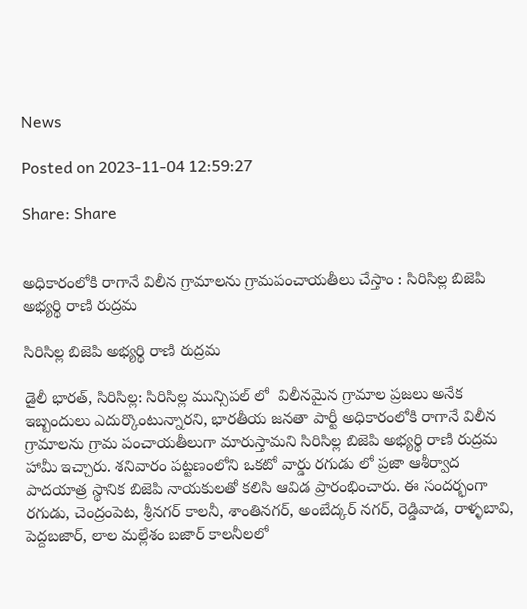News

Posted on 2023-11-04 12:59:27

Share: Share


అధికారంలోకి రాగానే విలీన గ్రామాలను గ్రామపంచాయతీలు చేస్తాం : సిరిసిల్ల బిజెపి అభ్యర్థి రాణి రుద్రమ

సిరిసిల్ల బిజెపి అభ్యర్థి రాణి రుద్రమ

డైలీ భారత్, సిరిసిల్ల: సిరిసిల్ల మున్సిపల్ లో  విలీనమైన గ్రామాల ప్రజలు అనేక ఇబ్బందులు ఎదుర్కొంటున్నారని, భారతీయ జనతా పార్టీ అధికారంలోకి రాగానే విలీన గ్రామాలను గ్రామ పంచాయతీలుగా మారుస్తామని సిరిసిల్ల బిజెపి అభ్యర్థి రాణి రుద్రమ హామీ ఇచ్చారు. శనివారం పట్టణంలోని ఒకటో వార్డు రగుడు లో ప్రజా ఆశీర్వాద పాదయాత్ర స్థానిక బిజెపి నాయకులతో కలిసి ఆవిడ ప్రారంభించారు. ఈ సందర్భంగా రగుడు, చెంద్రంపెట, శ్రీనగర్ కాలనీ, శాంతినగర్, అంబేద్కర్ నగర్, రెడ్డివాడ, రాళ్ళబావి, పెద్దబజార్, లాల మల్లేశం బజార్ కాలనీలలో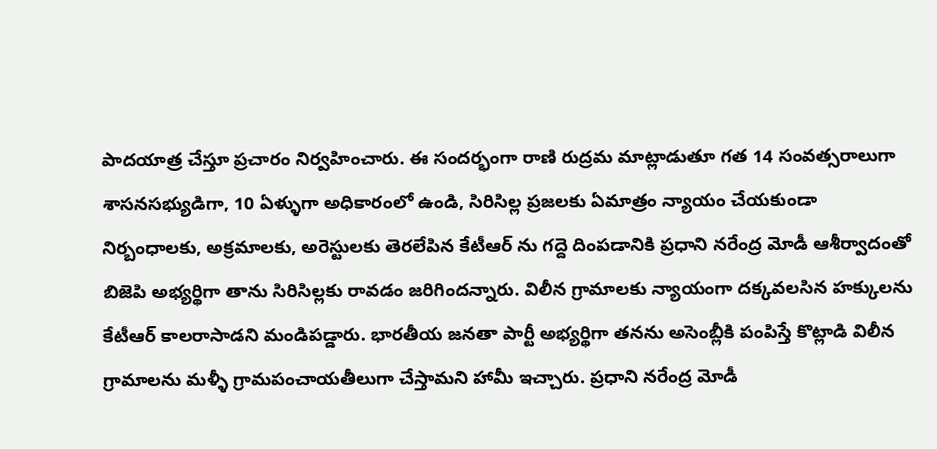పాదయాత్ర చేస్తూ ప్రచారం నిర్వహించారు. ఈ సందర్భంగా రాణి రుద్రమ మాట్లాడుతూ గత 14 సంవత్సరాలుగా శాసనసభ్యుడిగా, 10 ఏళ్ళుగా అధికారంలో ఉండి, సిరిసిల్ల ప్రజలకు ఏమాత్రం న్యాయం చేయకుండా నిర్బంధాలకు, అక్రమాలకు, అరెస్టులకు తెరలేపిన కేటీఆర్ ను గద్దె దింపడానికి ప్రధాని నరేంద్ర మోడీ ఆశీర్వాదంతో బిజెపి అభ్యర్థిగా తాను సిరిసిల్లకు రావడం జరిగిందన్నారు. విలీన గ్రామాలకు న్యాయంగా దక్కవలసిన హక్కులను కేటీఆర్ కాలరాసాడని మండిపడ్డారు. భారతీయ జనతా పార్టీ అభ్యర్థిగా తనను అసెంబ్లీకి పంపిస్తే కొట్లాడి విలీన గ్రామాలను మళ్ళీ గ్రామపంచాయతీలుగా చేస్తామని హామీ ఇచ్చారు. ప్రధాని నరేంద్ర మోడీ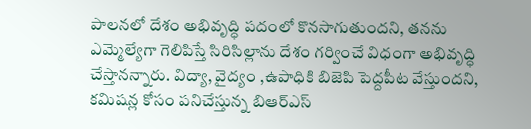పాలనలో దేశం అభివృద్ధి పదంలో కొనసాగుతుందని, తనను ఎమ్మెల్యేగా గెలిపిస్తే సిరిసిల్లాను దేశం గర్వించే విధంగా అభివృద్ధి చేస్తానన్నారు. విద్యా, వైద్యం ,ఉపాధికి బిజెపి పెద్దపీట వేస్తుందని, కమిషన్ల కోసం పనిచేస్తున్న బిఆర్ఎస్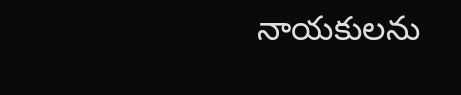నాయకులను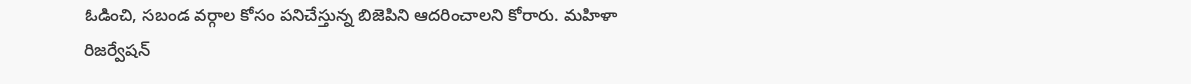ఓడించి, సబండ వర్గాల కోసం పనిచేస్తున్న బిజెపిని ఆదరించాలని కోరారు. మహిళా రిజర్వేషన్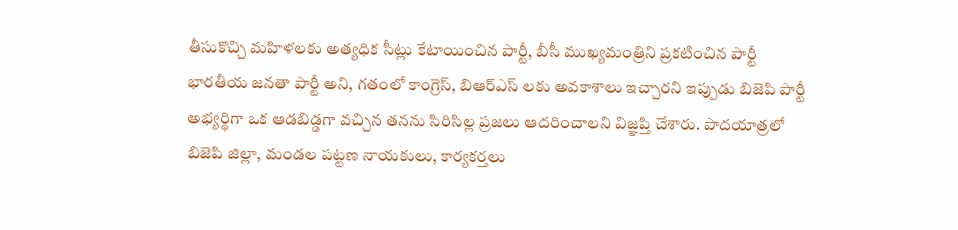తీసుకొచ్చి మహిళలకు అత్యధిక సీట్లు కేటాయించిన పార్టీ, బీసీ ముఖ్యమంత్రిని ప్రకటించిన పార్టీ భారతీయ జనతా పార్టీ అని, గతంలో కాంగ్రెస్, బిఆర్ఎస్ లకు అవకాశాలు ఇచ్చారని ఇప్పుడు బిజెపి పార్టీ అభ్యర్థిగా ఒక ఆడబిడ్డగా వచ్చిన తనను సిరిసిల్ల ప్రజలు ఆదరించాలని విజ్ఞప్తి చేశారు. పాదయాత్రలో బిజెపి జిల్లా, మండల పట్టణ నాయకులు, కార్యకర్తలు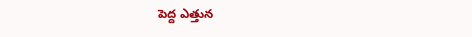పెద్ద ఎత్తున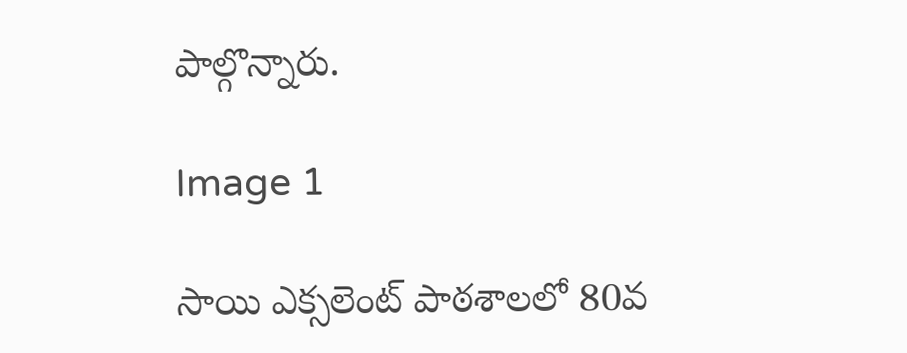పాల్గొన్నారు.

Image 1

సాయి ఎక్సలెంట్ పాఠశాలలో 80వ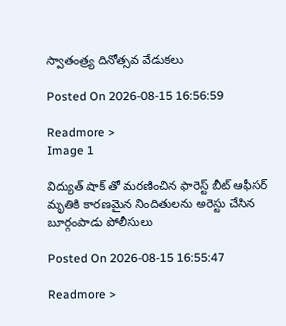స్వాతంత్ర్య దినోత్సవ వేడుకలు

Posted On 2026-08-15 16:56:59

Readmore >
Image 1

విద్యుత్ షాక్ తో మరణించిన ఫారెస్ట్ బీట్ ఆఫీసర్ మృతికి కారణమైన నిందితులను అరెస్టు చేసిన బూర్గంపాడు పోలీసులు

Posted On 2026-08-15 16:55:47

Readmore >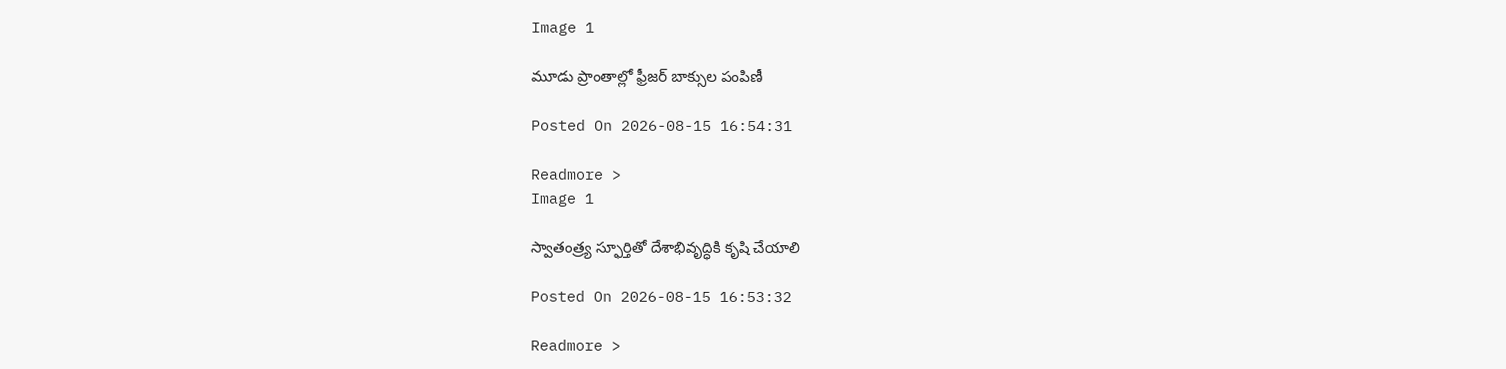Image 1

మూడు ప్రాంతాల్లో ఫ్రీజర్‌ బాక్సుల పంపిణీ

Posted On 2026-08-15 16:54:31

Readmore >
Image 1

స్వాతంత్ర్య స్ఫూర్తితో దేశాభివృద్ధికి కృషి చేయాలి

Posted On 2026-08-15 16:53:32

Readmore >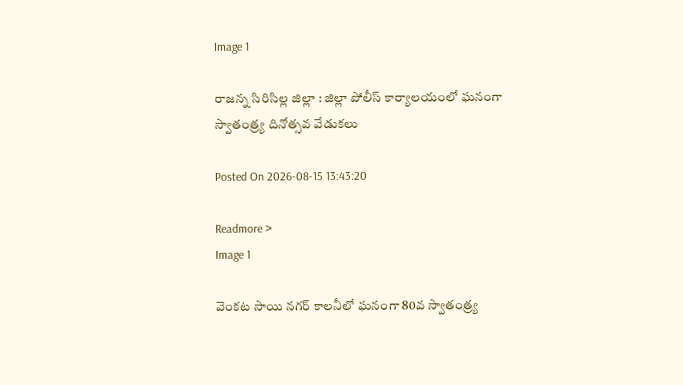Image 1

రాజన్న సిరిసిల్ల జిల్లా : జిల్లా పోలీస్ కార్యాలయంలో ఘనంగా స్వాతంత్ర్య దినోత్సవ వేడుకలు

Posted On 2026-08-15 13:43:20

Readmore >
Image 1

వెంకట సాయి నగర్ కాలనీలో ఘనంగా 80వ స్వాతంత్ర్య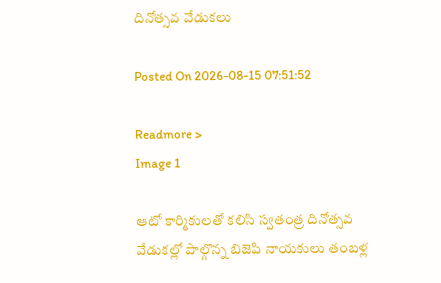దినోత్సవ వేడుకలు

Posted On 2026-08-15 07:51:52

Readmore >
Image 1

ఆటో కార్మికులతో కలిసి స్వతంత్ర దినోత్సవ వేడుకల్లో పాల్గొన్న బిజెపి నాయకులు తంబళ్ల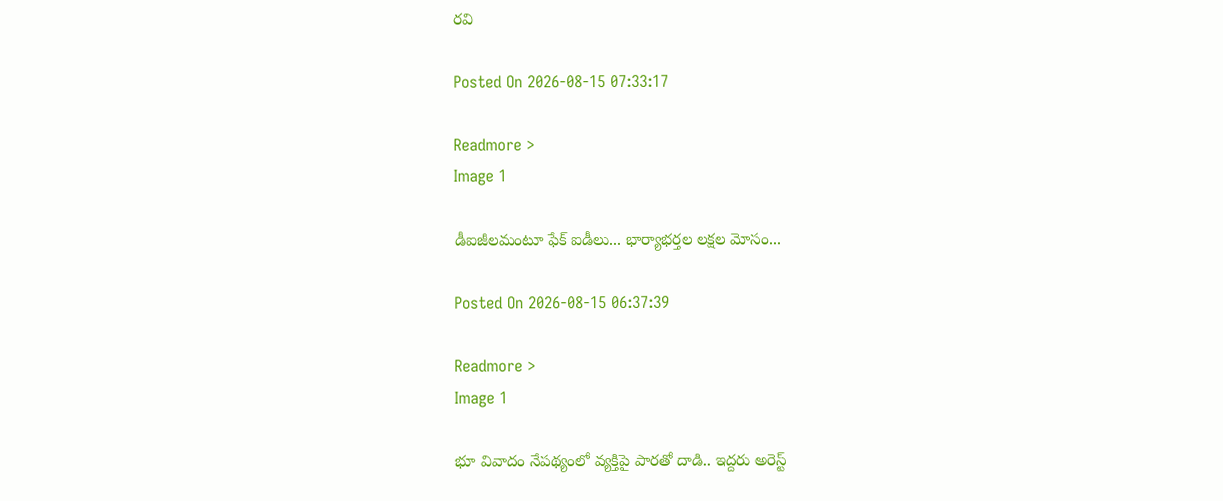రవి

Posted On 2026-08-15 07:33:17

Readmore >
Image 1

డీఐజీలమంటూ ఫేక్ ఐడీలు... భార్యాభర్తల లక్షల మోసం...

Posted On 2026-08-15 06:37:39

Readmore >
Image 1

భూ వివాదం నేపథ్యంలో వ్యక్తిపై పారతో దాడి.. ఇద్దరు అరెస్ట్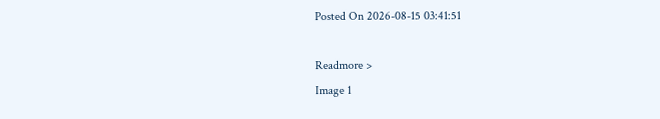Posted On 2026-08-15 03:41:51

Readmore >
Image 1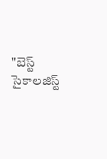"బెస్ట్ సైకాలజిస్ట్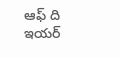ఆఫ్ ది ఇయర్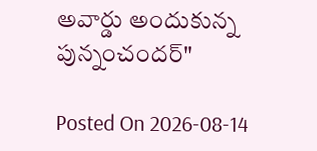అవార్డు అందుకున్న పున్నంచందర్"

Posted On 2026-08-14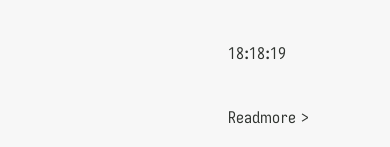18:18:19

Readmore >